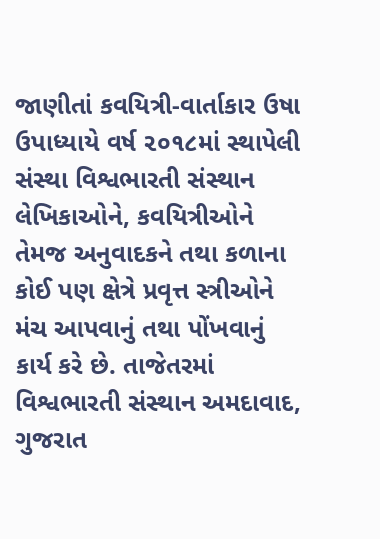જાણીતાં કવયિત્રી-વાર્તાકાર ઉષા ઉપાધ્યાયે વર્ષ ૨૦૧૮માં સ્થાપેલી સંસ્થા વિશ્વભારતી સંસ્થાન લેખિકાઓને, કવયિત્રીઓને તેમજ અનુવાદકને તથા કળાના કોઈ પણ ક્ષેત્રે પ્રવૃત્ત સ્ત્રીઓને મંચ આપવાનું તથા પોંખવાનું કાર્ય કરે છે. તાજેતરમાં વિશ્વભારતી સંસ્થાન અમદાવાદ, ગુજરાત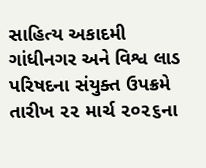સાહિત્ય અકાદમી ગાંધીનગર અને વિશ્વ લાડ પરિષદના સંયુક્ત ઉપક્રમે તારીખ ૨૨ માર્ચ ૨૦૨૬ના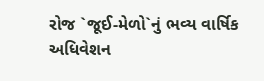રોજ `જૂઈ-મેળો`નું ભવ્ય વાર્ષિક અધિવેશન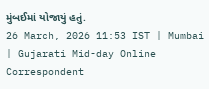મુંબઈમાં યોજાયું હતું.
26 March, 2026 11:53 IST | Mumbai | Gujarati Mid-day Online Correspondent